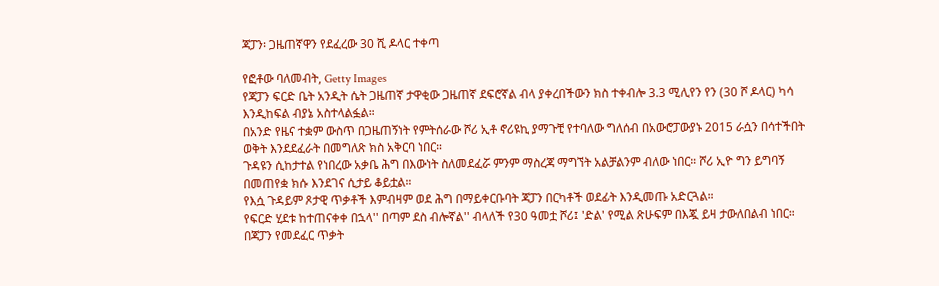ጃፓን፡ ጋዜጠኛዋን የደፈረው 30 ሺ ዶላር ተቀጣ

የፎቶው ባለመብት, Getty Images
የጃፓን ፍርድ ቤት አንዲት ሴት ጋዜጠኛ ታዋቂው ጋዜጠኛ ደፍሮኛል ብላ ያቀረበችውን ክስ ተቀብሎ 3.3 ሚሊየን የን (30 ሾ ዶላር) ካሳ እንዲከፍል ብያኔ አስተላልፏል።
በአንድ የዜና ተቋም ውስጥ በጋዜጠኝነት የምትሰራው ሾሪ ኢቶ ኖሪዩኪ ያማጉቺ የተባለው ግለሰብ በአውሮፓውያኑ 2015 ራሷን በሳተችበት ወቅት እንደደፈራት በመግለጽ ክስ አቅርባ ነበር።
ጉዳዩን ሲከታተል የነበረው አቃቤ ሕግ በእውነት ስለመደፈሯ ምንም ማስረጃ ማግኘት አልቻልንም ብለው ነበር። ሾሪ ኢዮ ግን ይግባኝ በመጠየቋ ክሱ እንደገና ሲታይ ቆይቷል።
የእሷ ጉዳይም ጾታዊ ጥቃቶች እምብዛም ወደ ሕግ በማይቀርቡባት ጃፓን በርካቶች ወደፊት እንዲመጡ አድርጓል።
የፍርድ ሂደቱ ከተጠናቀቀ በኋላ'' በጣም ደስ ብሎኛል'' ብላለች የ30 ዓመቷ ሾሪ፤ 'ድል' የሚል ጽሁፍም በእጇ ይዛ ታውለበልብ ነበር።
በጃፓን የመደፈር ጥቃት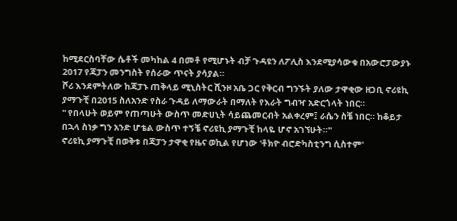ከሚደርስባቸው ሴቶች መካከል 4 በመቶ የሚሆኑት ብቻ ጉዳዩን ለፖሊስ እንደሚያሳውቁ በአውሮፓውያኑ 2017 የጃፓን መንግስት የሰራው ጥናት ያሳያል።
ሾሪ እንደምትለው ከጃፓኑ ጠቅላይ ሚኒስትር ሺንዞ አቤ ጋር የቅርብ ግንኙት ያለው ታዋቂው ዘጋቢ ኖሪዩኪ ያማጉቺ በ2015 ስለአንድ የስራ ጉዳይ ለማውራት በማለት የእራት ግብዣ አድርጎላት ነበር።
'' የበላሁት ወይም የጠጣሁት ውስጥ መድሀኒት ሳይጨመርብት አልቀረም፤ ራሴን ስቼ ነበር። ከቆይታ በኋላ ስነቃ ግን አንድ ሆቴል ውስጥ ተኝቼ ኖሪዩኪ ያማጉቺ ከላዬ ሆኖ አገኘሁት።''
ኖሪዩኪ ያማጉቺ በወቅቱ በጃፓን ታዋቂ የዜና ወኪል የሆነው 'ቶክዮ ብሮድካስቲንግ ሲስተም'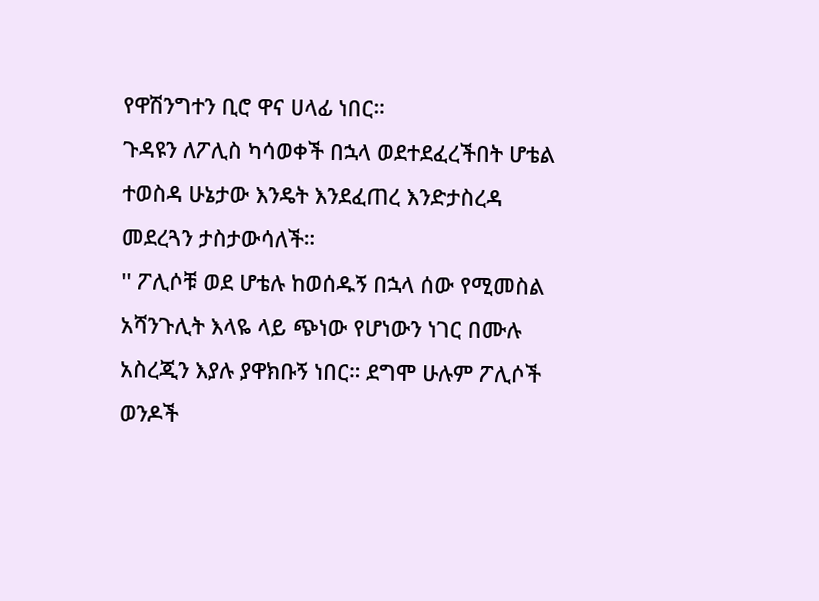የዋሽንግተን ቢሮ ዋና ሀላፊ ነበር።
ጉዳዩን ለፖሊስ ካሳወቀች በኋላ ወደተደፈረችበት ሆቴል ተወስዳ ሁኔታው እንዴት እንደፈጠረ እንድታስረዳ መደረጓን ታስታውሳለች።
'' ፖሊሶቹ ወደ ሆቴሉ ከወሰዱኝ በኋላ ሰው የሚመስል አሻንጉሊት እላዬ ላይ ጭነው የሆነውን ነገር በሙሉ አስረጂን እያሉ ያዋክቡኝ ነበር። ደግሞ ሁሉም ፖሊሶች ወንዶች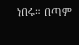ነበሩ። በጣም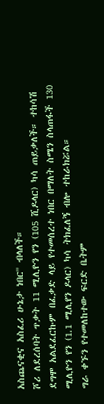አስጨናቂና አስፈሪ ሁኔታ ነበር'' ብላለች።
ሾሪ ለደረሰባት ጥቃት 11 ሚሊዮን የን (105 ሺዶላር) ካሳ ጠይቃለች። ተከሳሽ ደግሞ አልደፈርኩም በፈቃድ ላይ የተመሰረተ ነበር በማለት ስሜን ስላጠፋች 130 ሚሊዮን የን (1.1 ሚሊየን ዶላር) ካሳ ትክፈለኝ ብሎ ተከራክሯል።
ግራ ቀኙን የተመለከተው ፍርድ ቤትም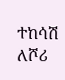ተከሳሽ ለሾሪ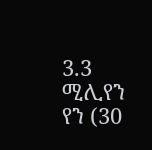3.3 ሚሊየን የን (30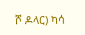ሾ ዶላር) ካሳ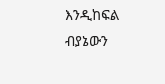እንዲከፍል ብያኔውን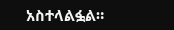አስተላልፏል።